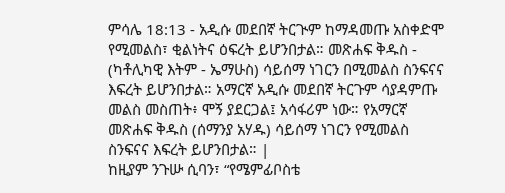ምሳሌ 18:13 - አዲሱ መደበኛ ትርጒም ከማዳመጡ አስቀድሞ የሚመልስ፣ ቂልነትና ዕፍረት ይሆንበታል። መጽሐፍ ቅዱስ - (ካቶሊካዊ እትም - ኤማሁስ) ሳይሰማ ነገርን በሚመልስ ስንፍናና እፍረት ይሆንበታል። አማርኛ አዲሱ መደበኛ ትርጉም ሳያዳምጡ መልስ መስጠት፥ ሞኝ ያደርጋል፤ አሳፋሪም ነው። የአማርኛ መጽሐፍ ቅዱስ (ሰማንያ አሃዱ) ሳይሰማ ነገርን የሚመልስ ስንፍናና እፍረት ይሆንበታል። |
ከዚያም ንጉሡ ሲባን፣ “የሜምፊቦስቴ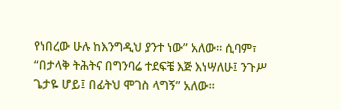የነበረው ሁሉ ከእንግዲህ ያንተ ነው” አለው። ሲባም፣ “በታላቅ ትሕትና በግንባሬ ተደፍቼ እጅ እነሣለሁ፤ ንጉሥ ጌታዬ ሆይ፤ በፊትህ ሞገስ ላግኝ” አለው።